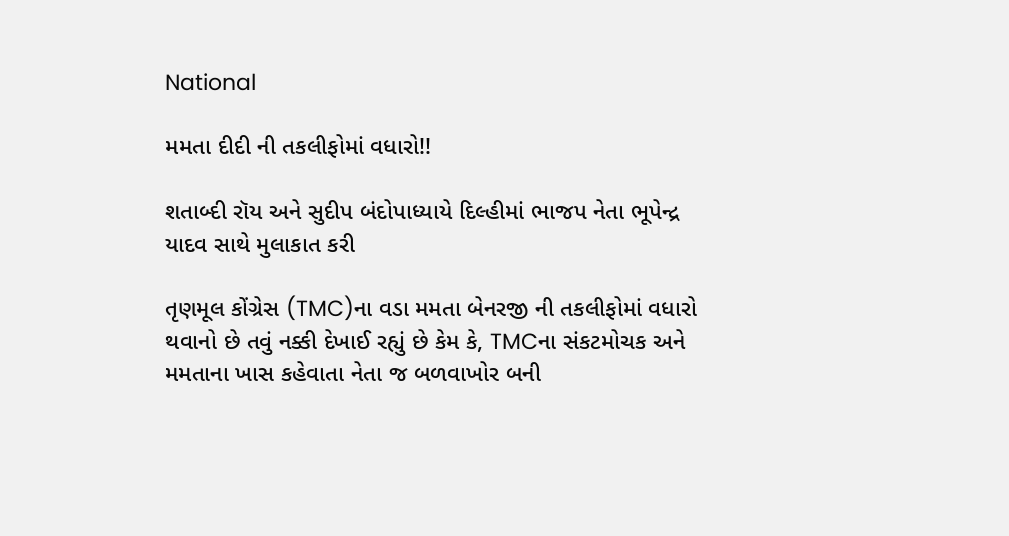National

મમતા દીદી ની તકલીફોમાં વધારો!!

શતાબ્દી રૉય અને સુદીપ બંદોપાધ્યાયે દિલ્હીમાં ભાજપ નેતા ભૂપેન્દ્ર યાદવ સાથે મુલાકાત કરી

તૃણમૂલ કોંગ્રેસ (TMC)ના વડા મમતા બેનરજી ની તકલીફોમાં વધારો થવાનો છે તવું નક્કી દેખાઈ રહ્યું છે કેમ કે, TMCના સંકટમોચક અને મમતાના ખાસ કહેવાતા નેતા જ બળવાખોર બની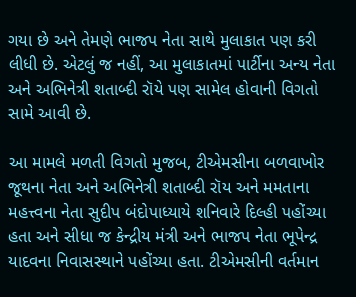ગયા છે અને તેમણે ભાજપ નેતા સાથે મુલાકાત પણ કરી લીધી છે. એટલું જ નહીં, આ મુલાકાતમાં પાર્ટીના અન્ય નેતા અને અભિનેત્રી શતાબ્દી રૉયે પણ સામેલ હોવાની વિગતો સામે આવી છે.

આ મામલે મળતી વિગતો મુજબ, ટીએમસીના બળવાખોર જૂથના નેતા અને અભિનેત્રી શતાબ્દી રૉય અને મમતાના મહત્ત્વના નેતા સુદીપ બંદોપાધ્યાયે શનિવારે દિલ્હી પહોંચ્યા હતા અને સીધા જ કેન્દ્રીય મંત્રી અને ભાજપ નેતા ભૂપેન્દ્ર યાદવના નિવાસસ્થાને પહોંચ્યા હતા. ટીએમસીની વર્તમાન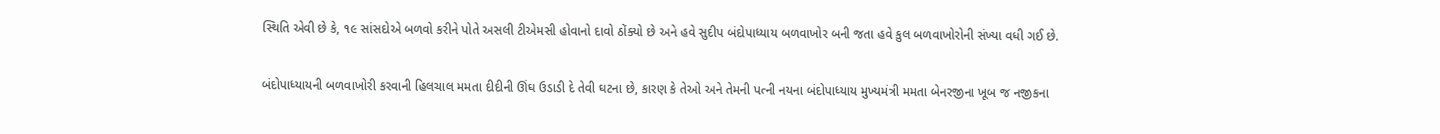સ્થિતિ એવી છે કે, ૧૯ સાંસદોએ બળવો કરીને પોતે અસલી ટીએમસી હોવાનો દાવો ઠોંક્યો છે અને હવે સુદીપ બંદોપાધ્યાય બળવાખોર બની જતા હવે કુલ બળવાખોરોની સંખ્યા વધી ગઈ છે.

બંદોપાધ્યાયની બળવાખોરી કરવાની હિલચાલ મમતા દીદીની ઊંઘ ઉડાડી દે તેવી ઘટના છે, કારણ કે તેઓ અને તેમની પત્ની નયના બંદોપાધ્યાય મુખ્યમંત્રી મમતા બેનરજીના ખૂબ જ નજીકના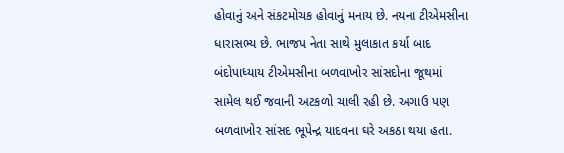હોવાનું અને સંકટમોચક હોવાનું મનાય છે. નયના ટીએમસીના ધારાસભ્ય છે. ભાજપ નેતા સાથે મુલાકાત કર્યા બાદ બંદોપાધ્યાય ટીએમસીના બળવાખોર સાંસદોના જૂથમાં સામેલ થઈ જવાની અટકળો ચાલી રહી છે. અગાઉ પણ બળવાખોર સાંસદ ભૂપેન્દ્ર યાદવના ઘરે અકઠા થયા હતા.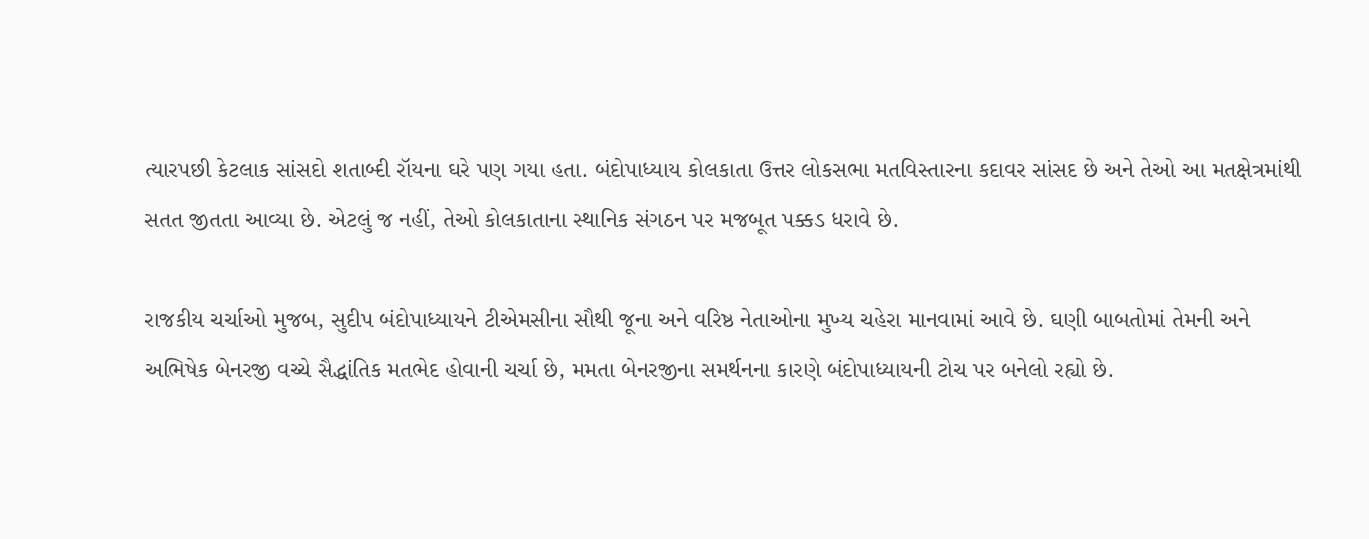ત્યારપછી કેટલાક સાંસદો શતાબ્દી રૉયના ઘરે પણ ગયા હતા. બંદોપાધ્યાય કોલકાતા ઉત્તર લોકસભા મતવિસ્તારના કદાવર સાંસદ છે અને તેઓ આ મતક્ષેત્રમાંથી સતત જીતતા આવ્યા છે. એટલું જ નહીં, તેઓ કોલકાતાના સ્થાનિક સંગઠન પર મજબૂત પક્કડ ધરાવે છે.

રાજકીય ચર્ચાઓ મુજબ, સુદીપ બંદોપાધ્યાયને ટીએમસીના સૌથી જૂના અને વરિષ્ઠ નેતાઓના મુખ્ય ચહેરા માનવામાં આવે છે. ઘણી બાબતોમાં તેમની અને અભિષેક બેનરજી વચ્ચે સૈદ્ધાંતિક મતભેદ હોવાની ચર્ચા છે, મમતા બેનરજીના સમર્થનના કારણે બંદોપાધ્યાયની ટોચ પર બનેલો રહ્યો છે.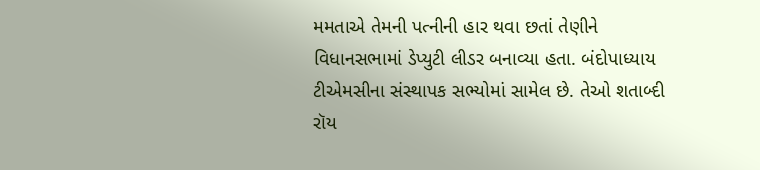મમતાએ તેમની પત્નીની હાર થવા છતાં તેણીને વિધાનસભામાં ડેપ્યુટી લીડર બનાવ્યા હતા. બંદોપાધ્યાય ટીએમસીના સંસ્થાપક સભ્યોમાં સામેલ છે. તેઓ શતાબ્દી રૉય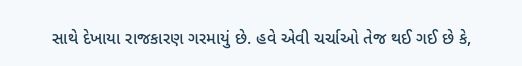સાથે દેખાયા રાજકારણ ગરમાયું છે. હવે એવી ચર્ચાઓ તેજ થઈ ગઈ છે કે,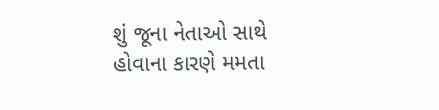શું જૂના નેતાઓ સાથે હોવાના કારણે મમતા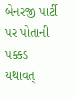બેનરજી પાર્ટી પર પોતાની પક્કડ યથાવત્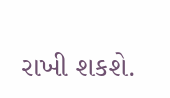રાખી શકશે.